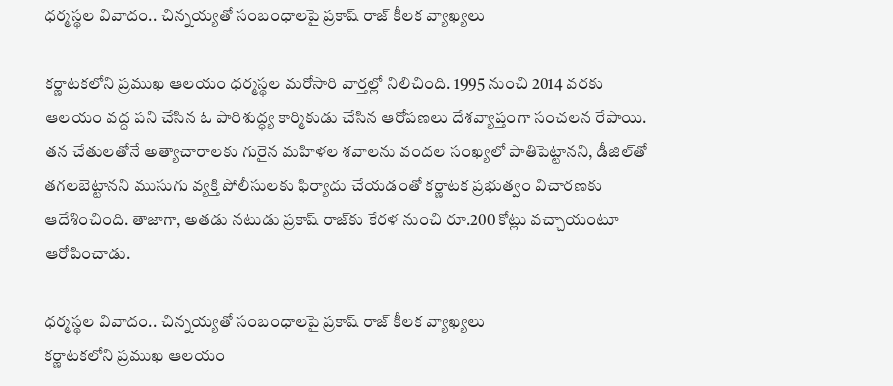ధర్మస్థల వివాదం.. చిన్నయ్యతో సంబంధాలపై ప్రకాష్ రాజ్ కీలక వ్యాఖ్యలు

కర్ణాటకలోని ప్రముఖ ఆలయం ధర్మస్థల మరోసారి వార్తల్లో నిలిచింది. 1995 నుంచి 2014 వరకు ఆలయం వద్ద పని చేసిన ఓ పారిశుద్ధ్య కార్మికుడు చేసిన ఆరోపణలు దేశవ్యాప్తంగా సంచలన రేపాయి. తన చేతులతోనే అత్యాచారాలకు గురైన మహిళల శవాలను వందల సంఖ్యలో పాతిపెట్టానని, డీజిల్‌తో తగలబెట్టానని ముసుగు వ్యక్తి పోలీసులకు ఫిర్యాదు చేయడంతో కర్ణాటక ప్రభుత్వం విచారణకు ఆదేశించింది. తాజాగా, అతడు నటుడు ప్రకాష్ రాజ్‌కు కేరళ నుంచి రూ.200 కోట్లు వచ్చాయంటూ ఆరోపించాడు.

ధర్మస్థల వివాదం.. చిన్నయ్యతో సంబంధాలపై ప్రకాష్ రాజ్ కీలక వ్యాఖ్యలు
కర్ణాటకలోని ప్రముఖ ఆలయం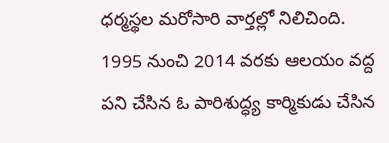ధర్మస్థల మరోసారి వార్తల్లో నిలిచింది. 1995 నుంచి 2014 వరకు ఆలయం వద్ద పని చేసిన ఓ పారిశుద్ధ్య కార్మికుడు చేసిన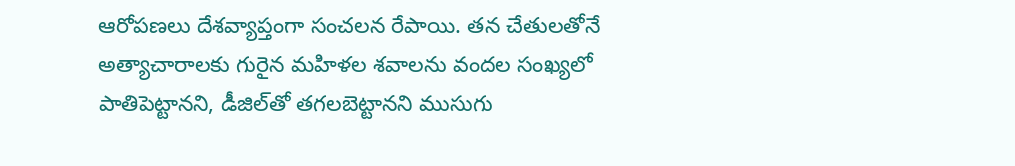ఆరోపణలు దేశవ్యాప్తంగా సంచలన రేపాయి. తన చేతులతోనే అత్యాచారాలకు గురైన మహిళల శవాలను వందల సంఖ్యలో పాతిపెట్టానని, డీజిల్‌తో తగలబెట్టానని ముసుగు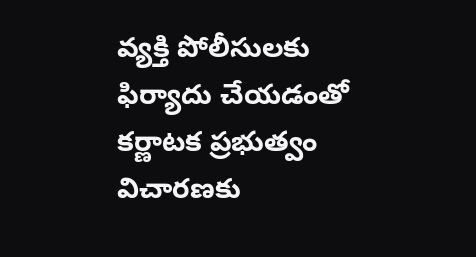వ్యక్తి పోలీసులకు ఫిర్యాదు చేయడంతో కర్ణాటక ప్రభుత్వం విచారణకు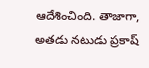ఆదేశించింది. తాజాగా, అతడు నటుడు ప్రకాష్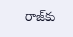రాజ్‌కు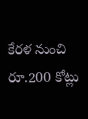కేరళ నుంచి రూ.200 కోట్లు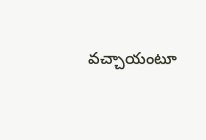వచ్చాయంటూ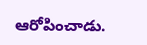ఆరోపించాడు.